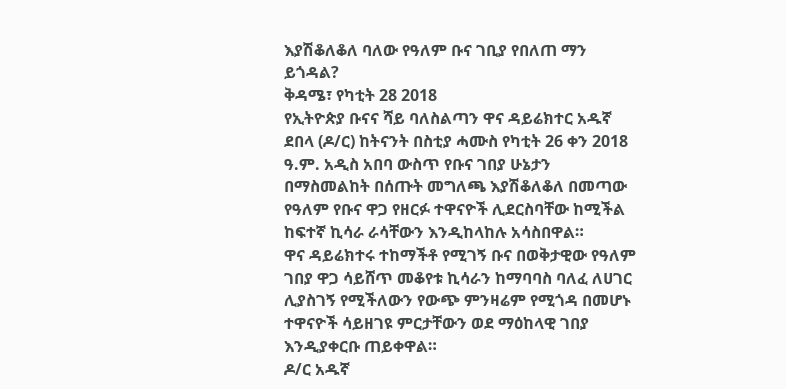እያሽቆለቆለ ባለው የዓለም ቡና ገቢያ የበለጠ ማን ይጎዳል?
ቅዳሜ፣ የካቲት 28 2018
የኢትዮጵያ ቡናና ሻይ ባለስልጣን ዋና ዳይሬክተር አዱኛ ደበላ (ዶ/ር) ከትናንት በስቲያ ሓሙስ የካቲት 26 ቀን 2018 ዓ.ም. አዲስ አበባ ውስጥ የቡና ገበያ ሁኔታን በማስመልከት በሰጡት መግለጫ እያሽቆለቆለ በመጣው የዓለም የቡና ዋጋ የዘርፉ ተዋናዮች ሊደርስባቸው ከሚችል ከፍተኛ ኪሳራ ራሳቸውን እንዲከላከሉ አሳስበዋል።
ዋና ዳይሬክተሩ ተከማችቶ የሚገኝ ቡና በወቅታዊው የዓለም ገበያ ዋጋ ሳይሸጥ መቆየቱ ኪሳራን ከማባባስ ባለፈ ለሀገር ሊያስገኝ የሚችለውን የውጭ ምንዛሬም የሚጎዳ በመሆኑ ተዋናዮች ሳይዘገዩ ምርታቸውን ወደ ማዕከላዊ ገበያ እንዲያቀርቡ ጠይቀዋል።
ዶ/ር አዱኛ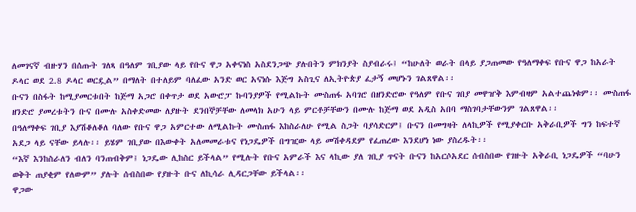ለመገናኛ ብዙሃን በሰጡት ገለጻ በዓለም ገቢያው ላይ የቡና ዋጋ አቀናነስ አስደንጋጭ ያሉበትን ምክንያት ስያብራሩ፤ “ከሁለት ወራት በላይ ያጋጠመው የዓለማቀፍ የቡና ዋጋ ከአራት ዶላር ወደ 2.8 ዶላር ወርዷል” በማለት በተለይም ባለፈው አንድ ወር አናነሱ እጅግ አስጊና ለኢትዮጵያ ፈታኝ መሆኑን ገልጸዋል፡፡
ቡናን በስፋት ከሚያመርቱበት ከጅማ አጋሮ በቀጥታ ወደ አውሮፓ ኩባንያዎች የሚልኩት ሙስጠፋ አባገሮ በዘንድሮው የዓለም የቡና ገበያ መዋዠቅ እምብዛም አልተጨነቁም፡፡ ሙስጠፋ ዘንድሮ ያመረቱትን ቡና በሙሉ አስቀድመው ለያዙት ደንበኞቻቸው ለመላክ አሁን ላይ ምርቶቻቸውን በሙሉ ከጅማ ወደ አዲስ አበባ ማስገባታቸውንም ገልጸዋል፡፡
በዓለማቀፍ ገቢያ እያሽቆለቆለ ባለው የቡና ዋጋ አምርተው ለሚልኩት ሙስጠፋ እከስራለሁ የሚል ስጋት ባያሳድርም፤ ቡናን በመግዛት ለላኪዎች የሚያቀርቡ አቅራቢዎች ግን ከፍተኛ አደጋ ላይ ናቸው ይላሉ፡፡ ይሄም ገቢያው በእውቀት አለመመራቱና የነጋዴዎች በግዢው ላይ መሽቀዳደም የፈጠረው እንደሆነ ነው ያስረዱት፡፡
“እኛ እንከስራለን ብለን ባንጠብቅም፤ ነጋዴው ሊከስር ይችላል” የሚሉት የቡና አምራች እና ላኪው ያለ ገቢያ ጥናት ቡናን ከአርሶአደር ሰብስበው የገዙት አቅራቢ ነጋዴዎች “ባሁን ወቅት ጠያቂም የለውም” ያሉት ሰብስበው የያዙት ቡና ለኪሳራ ሊዳርጋቸው ይችላል፡፡
ዋጋው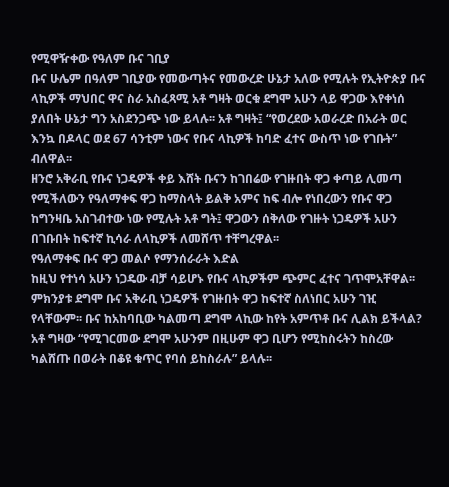የሚዋዥቀው የዓለም ቡና ገቢያ
ቡና ሁሌም በዓለም ገቢያው የመውጣትና የመውረድ ሁኔታ አለው የሚሉት የኢትዮጵያ ቡና ላኪዎች ማህበር ዋና ስራ አስፈጻሚ አቶ ግዛት ወርቁ ደግሞ አሁን ላይ ዋጋው እየቀነሰ ያለበት ሁኔታ ግን አስደንጋጭ ነው ይላሉ፡፡ አቶ ግዛት፤ “የወረደው አወራረድ በአራት ወር እንኳ በዶላር ወደ 67 ሳንቲም ነውና የቡና ላኪዎች ከባድ ፈተና ውስጥ ነው የገቡት” ብለዋል፡፡
ዘንሮ አቅራቢ የቡና ነጋዴዎች ቀይ እሸት ቡናን ከገበሬው የገዙበት ዋጋ ቀጣይ ሊመጣ የሚችለውን የዓለማቀፍ ዋጋ ከማስላት ይልቅ አምና ከፍ ብሎ የነበረውን የቡና ዋጋ ከግንዛቤ አስገብተው ነው የሚሉት አቶ ግት፤ ዋጋውን ሰቅለው የገዙት ነጋዴዎች አሁን በገቡበት ከፍተኛ ኪሳራ ለላኪዎች ለመሸጥ ተቸግረዋል፡፡
የዓለማቀፍ ቡና ዋጋ መልሶ የማንሰራራት እድል
ከዚህ የተነሳ አሁን ነጋዴው ብቻ ሳይሆኑ የቡና ላኪዎችም ጭምር ፈተና ገጥሞአቸዋል፡፡ ምክንያቱ ደግሞ ቡና አቅራቢ ነጋዴዎች የገዙበት ዋጋ ከፍተኛ ስለነበር አሁን ገዢ የላቸውም፡፡ ቡና ከአከባቢው ካልመጣ ደግሞ ላኪው ከየት አምጥቶ ቡና ሊልክ ይችላል? አቶ ግዛው “የሚገርመው ደግሞ አሁንም በዚሁም ዋጋ ቢሆን የሚከስሩትን ከስረው ካልሸጡ በወራት በቆዩ ቁጥር የባሰ ይከስራሉ” ይላሉ፡፡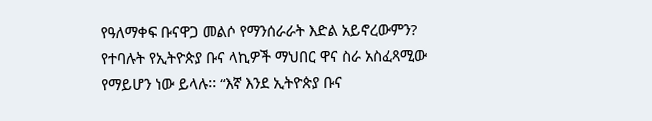የዓለማቀፍ ቡናዋጋ መልሶ የማንሰራራት እድል አይኖረውምን? የተባሉት የኢትዮጵያ ቡና ላኪዎች ማህበር ዋና ስራ አስፈጻሚው የማይሆን ነው ይላሉ፡፡ “እኛ እንደ ኢትዮጵያ ቡና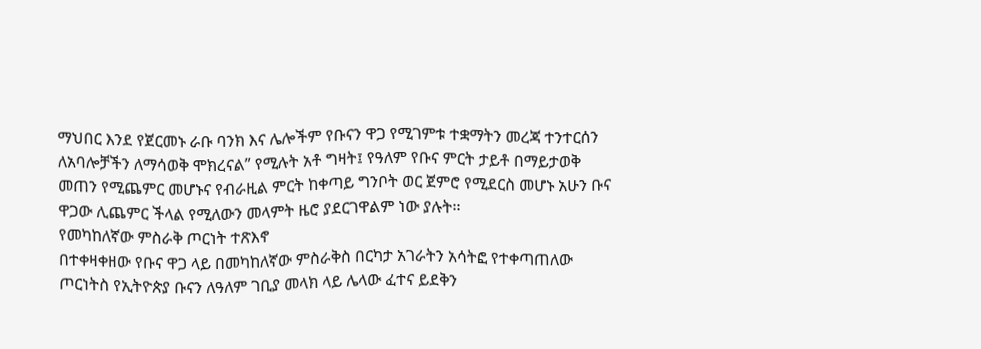ማህበር እንደ የጀርመኑ ራቡ ባንክ እና ሌሎችም የቡናን ዋጋ የሚገምቱ ተቋማትን መረጃ ተንተርሰን ለአባሎቻችን ለማሳወቅ ሞክረናል” የሚሉት አቶ ግዛት፤ የዓለም የቡና ምርት ታይቶ በማይታወቅ መጠን የሚጨምር መሆኑና የብራዚል ምርት ከቀጣይ ግንቦት ወር ጀምሮ የሚደርስ መሆኑ አሁን ቡና ዋጋው ሊጨምር ችላል የሚለውን መላምት ዜሮ ያደርገዋልም ነው ያሉት፡፡
የመካከለኛው ምስራቅ ጦርነት ተጽእኖ
በተቀዛቀዘው የቡና ዋጋ ላይ በመካከለኛው ምስራቅስ በርካታ አገራትን አሳትፎ የተቀጣጠለው ጦርነትስ የኢትዮጵያ ቡናን ለዓለም ገቢያ መላክ ላይ ሌላው ፈተና ይደቅን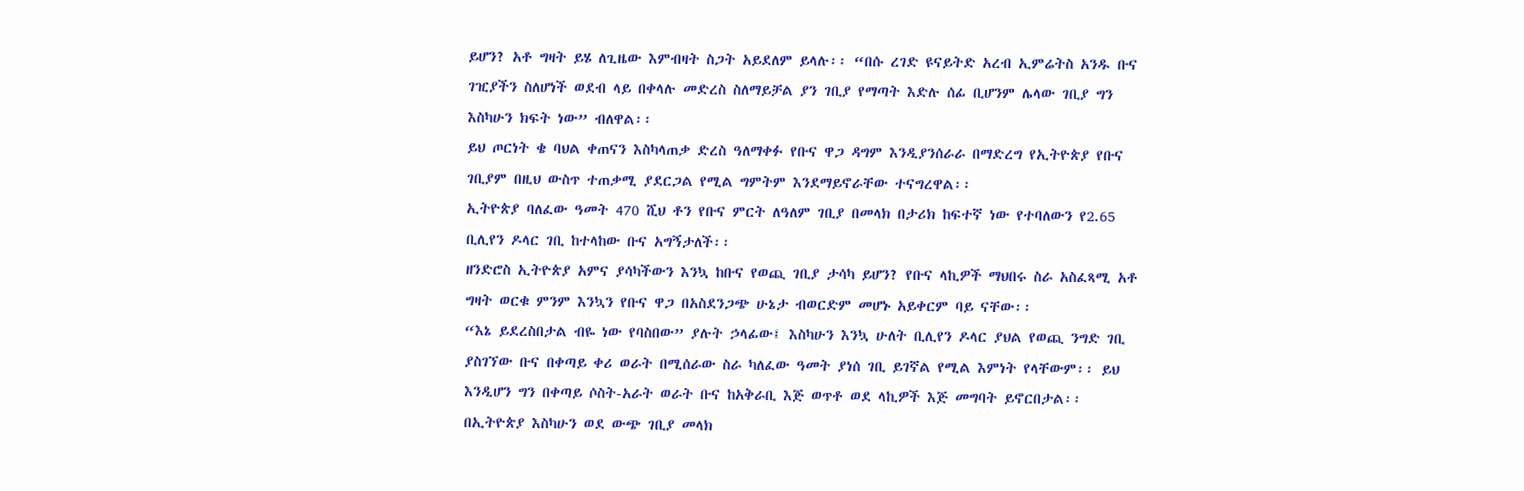ይሆን? አቶ ግዛት ይሄ ለጊዜው እምብዛት ስጋት አይደለም ይላሉ፡፡ “በሱ ረገድ ዩናይትድ አረብ ኢምሬትስ አንዱ ቡና ገዢያችን ስለሆነች ወደብ ላይ በቀላሉ መድረስ ስለማይቻል ያን ገቢያ የማጣት እድሉ ሰፊ ቢሆንም ሌላው ገቢያ ግን እስካሁን ክፍት ነው” ብለዋል፡፡
ይህ ጦርነት ቄ ባህል ቀጠናን እስካላጠቃ ድረስ ዓለማቀፉ የቡና ዋጋ ዳግም እንዲያንሰራራ በማድረግ የኢትዮጵያ የቡና ገቢያም በዚህ ውስጥ ተጠቃሚ ያደርጋል የሚል ግምትም እንደማይኖራቸው ተናግረዋል፡፡
ኢትዮጵያ ባለፈው ዓመት 470 ሺህ ቶን የቡና ምርት ለዓለም ገቢያ በመላክ በታሪክ ከፍተኛ ነው የተባለውን የ2.65 ቢሊየን ዶላር ገቢ ከተላከው ቡና አግኝታለች፡፡
ዘንድሮስ ኢትዮጵያ አምና ያሳካችውን እንኳ ከቡና የወጪ ገቢያ ታሳካ ይሆን? የቡና ላኪዎች ማህበሩ ስራ አስፈጻሚ አቶ ግዛት ወርቁ ምንም እንኳን የቡና ዋጋ በአስደንጋጭ ሁኔታ ብወርድም መሆኑ አይቀርም ባይ ናቸው፡፡
“እኔ ይደረስበታል ብዬ ነው የባስበው” ያሉት ኃላፊው፤ እስካሁን እንኳ ሁለት ቢሊየን ዶላር ያህል የወጪ ንግድ ገቢ ያስገኘው ቡና በቀጣይ ቀሪ ወራት በሚሰራው ስራ ካለፈው ዓመት ያነሰ ገቢ ይገኛል የሚል እምነት የላቸውም፡፡ ይህ እንዲሆን ግን በቀጣይ ሶስት-አራት ወራት ቡና ከአቅራቢ እጅ ወጥቶ ወደ ላኪዎች እጅ መግባት ይኖርበታል፡፡
በኢትዮጵያ እስካሁን ወደ ውጭ ገቢያ መላክ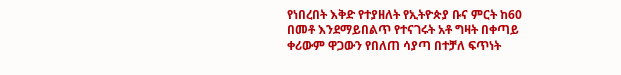የነበረበት እቅድ የተያዘለት የኢትዮጵያ ቡና ምርት ከ60 በመቶ እንደማይበልጥ የተናገሩት አቶ ግዛት በቀጣይ ቀሪውም ዋጋውን የበለጠ ሳያጣ በተቻለ ፍጥነት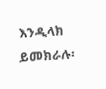እንዲላክ ይመክራሉ፡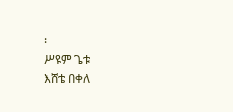፡
ሥዩም ጌቱ
እሸቴ በቀለ